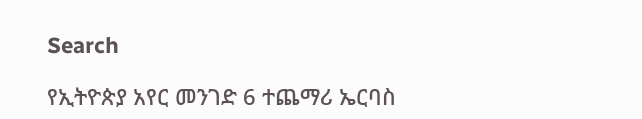Search

የኢትዮጵያ አየር መንገድ 6 ተጨማሪ ኤርባስ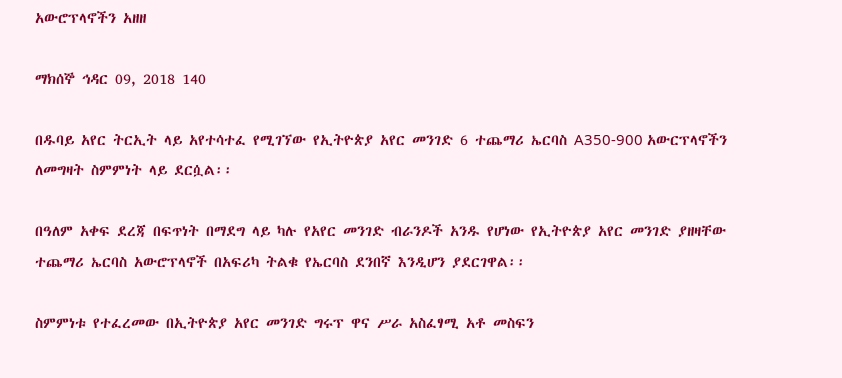አውሮፕላኖችን አዘዘ

ማክሰኞ ኅዳር 09, 2018 140

በዱባይ አየር ትርኢት ላይ አየተሳተፈ የሚገኘው የኢትዮጵያ አየር መንገድ 6 ተጨማሪ ኤርባስ A350-900 አውርፕላኖችን ለመግዛት ስምምነት ላይ ደርሷል፡፡

በዓለም አቀፍ ደረጃ በፍጥነት በማደግ ላይ ካሉ የአየር መንገድ ብራንዶች አንዱ የሆነው የኢትዮጵያ አየር መንገድ ያዘዛቸው ተጨማሪ ኤርባስ አውሮፕላኖች በአፍሪካ ትልቁ የኤርባስ ደንበኛ እንዲሆን ያደርገዋል፡፡

ስምምነቱ የተፈረመው በኢትዮጵያ አየር መንገድ ግሩፕ ዋና ሥራ አስፈፃሚ አቶ መስፍን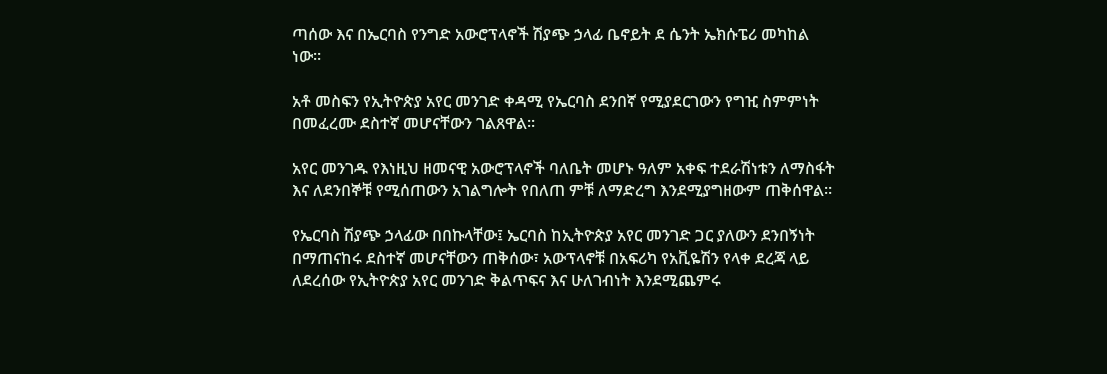ጣሰው እና በኤርባስ የንግድ አውሮፕላኖች ሽያጭ ኃላፊ ቤኖይት ደ ሴንት ኤክሱፔሪ መካከል ነው።

አቶ መስፍን የኢትዮጵያ አየር መንገድ ቀዳሚ የኤርባስ ደንበኛ የሚያደርገውን የግዢ ስምምነት በመፈረሙ ደስተኛ መሆናቸውን ገልጸዋል፡፡

አየር መንገዱ የእነዚህ ዘመናዊ አውሮፕላኖች ባለቤት መሆኑ ዓለም አቀፍ ተደራሽነቱን ለማስፋት እና ለደንበኞቹ የሚሰጠውን አገልግሎት የበለጠ ምቹ ለማድረግ እንደሚያግዘውም ጠቅሰዋል።

የኤርባስ ሽያጭ ኃላፊው በበኩላቸው፤ ኤርባስ ከኢትዮጵያ አየር መንገድ ጋር ያለውን ደንበኝነት በማጠናከሩ ደስተኛ መሆናቸውን ጠቅሰው፣ አውፕላኖቹ በአፍሪካ የአቪዬሽን የላቀ ደረጃ ላይ ለደረሰው የኢትዮጵያ አየር መንገድ ቅልጥፍና እና ሁለገብነት እንደሚጨምሩ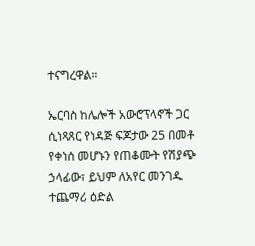ተናግረዋል።

ኤርባስ ከሌሎች አውሮፕላኖች ጋር ሲነጻጸር የነዳጅ ፍጆታው 25 በመቶ የቀነሰ መሆኑን የጠቆሙት የሽያጭ ኃላፊው፣ ይህም ለአየር መንገዱ ተጨማሪ ዕድል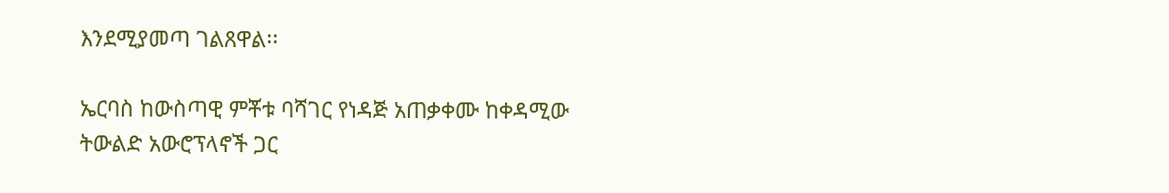እንደሚያመጣ ገልጸዋል፡፡

ኤርባስ ከውስጣዊ ምቾቱ ባሻገር የነዳጅ አጠቃቀሙ ከቀዳሚው ትውልድ አውሮፕላኖች ጋር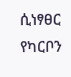ሲነፃፀር የካርቦን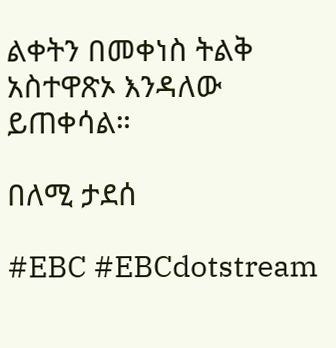ልቀትን በመቀነስ ትልቅ አስተዋጽኦ እንዳለው ይጠቀሳል።

በለሚ ታደሰ

#EBC #EBCdotstream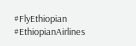#FlyEthiopian #EthiopianAirlines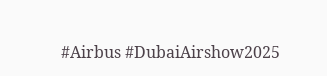#Airbus #DubaiAirshow2025